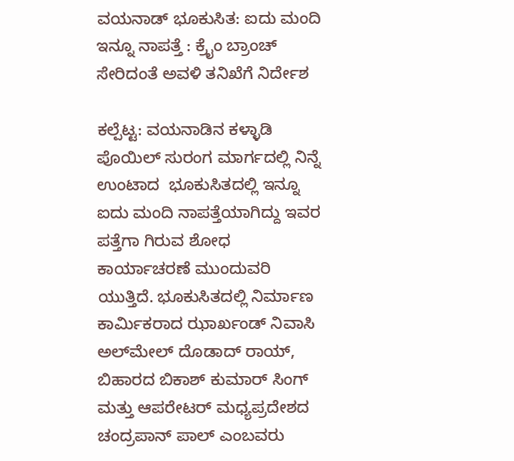ವಯನಾಡ್ ಭೂಕುಸಿತ: ಐದು ಮಂದಿ ಇನ್ನೂ ನಾಪತ್ತೆ : ಕ್ರೈಂ ಬ್ರಾಂಚ್ ಸೇರಿದಂತೆ ಅವಳಿ ತನಿಖೆಗೆ ನಿರ್ದೇಶ

ಕಲ್ಪೆಟ್ಟ: ವಯನಾಡಿನ ಕಳ್ಳಾಡಿ ಪೊಯಿಲ್ ಸುರಂಗ ಮಾರ್ಗದಲ್ಲಿ ನಿನ್ನೆ ಉಂಟಾದ  ಭೂಕುಸಿತದಲ್ಲಿ ಇನ್ನೂ ಐದು ಮಂದಿ ನಾಪತ್ತೆಯಾಗಿದ್ದು ಇವರ ಪತ್ತೆಗಾ ಗಿರುವ ಶೋಧ ಕಾರ್ಯಾಚರಣೆ ಮುಂದುವರಿ ಯುತ್ತಿದೆ. ಭೂಕುಸಿತದಲ್ಲಿ ನಿರ್ಮಾಣ ಕಾರ್ಮಿಕರಾದ ಝಾರ್ಖಂಡ್ ನಿವಾಸಿ ಅಲ್‌ಮೇಲ್ ದೊಡಾದ್ ರಾಯ್, ಬಿಹಾರದ ಬಿಕಾಶ್ ಕುಮಾರ್ ಸಿಂಗ್ ಮತ್ತು ಆಪರೇಟರ್ ಮಧ್ಯಪ್ರದೇಶದ ಚಂದ್ರಪಾನ್ ಪಾಲ್ ಎಂಬವರು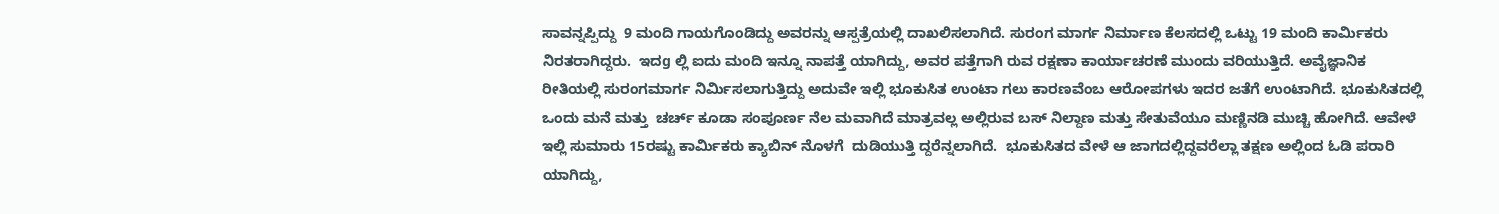ಸಾವನ್ನಪ್ಪಿದ್ದು  9 ಮಂದಿ ಗಾಯಗೊಂಡಿದ್ದು ಅವರನ್ನು ಆಸ್ಪತ್ರೆಯಲ್ಲಿ ದಾಖಲಿಸಲಾಗಿದೆ. ಸುರಂಗ ಮಾರ್ಗ ನಿರ್ಮಾಣ ಕೆಲಸದಲ್ಲಿ ಒಟ್ಟು 19 ಮಂದಿ ಕಾರ್ಮಿಕರು ನಿರತರಾಗಿದ್ದರು.  ಇದg ಲ್ಲಿ ಐದು ಮಂದಿ ಇನ್ನೂ ನಾಪತ್ತೆ ಯಾಗಿದ್ದು, ಅವರ ಪತ್ತೆಗಾಗಿ ರುವ ರಕ್ಷಣಾ ಕಾರ್ಯಾಚರಣೆ ಮುಂದು ವರಿಯುತ್ತಿದೆ. ಅವೈಜ್ಞಾನಿಕ ರೀತಿಯಲ್ಲಿ ಸುರಂಗಮಾರ್ಗ ನಿರ್ಮಿಸಲಾಗುತ್ತಿದ್ದು ಅದುವೇ ಇಲ್ಲಿ ಭೂಕುಸಿತ ಉಂಟಾ ಗಲು ಕಾರಣವೆಂಬ ಆರೋಪಗಳು ಇದರ ಜತೆಗೆ ಉಂಟಾಗಿದೆ. ಭೂಕುಸಿತದಲ್ಲಿ ಒಂದು ಮನೆ ಮತ್ತು  ಚರ್ಚ್ ಕೂಡಾ ಸಂಪೂರ್ಣ ನೆಲ ಮವಾಗಿದೆ ಮಾತ್ರವಲ್ಲ ಅಲ್ಲಿರುವ ಬಸ್ ನಿಲ್ದಾಣ ಮತ್ತು ಸೇತುವೆಯೂ ಮಣ್ಣಿನಡಿ ಮುಚ್ಚಿ ಹೋಗಿದೆ. ಆವೇಳೆ ಇಲ್ಲಿ ಸುಮಾರು 15ರಷ್ಟು ಕಾರ್ಮಿಕರು ಕ್ಯಾಬಿನ್ ನೊಳಗೆ  ದುಡಿಯುತ್ತಿ ದ್ದರೆನ್ನಲಾಗಿದೆ.  ಭೂಕುಸಿತದ ವೇಳೆ ಆ ಜಾಗದಲ್ಲಿದ್ದವರೆಲ್ಲಾ ತಕ್ಷಣ ಅಲ್ಲಿಂದ ಓಡಿ ಪರಾರಿ ಯಾಗಿದ್ದು,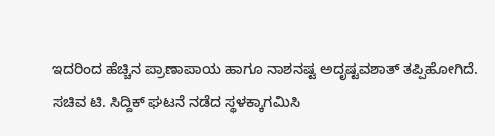ಇದರಿಂದ ಹೆಚ್ಚಿನ ಪ್ರಾಣಾಪಾಯ ಹಾಗೂ ನಾಶನಷ್ಟ ಅದೃಷ್ಟವಶಾತ್ ತಪ್ಪಿಹೋಗಿದೆ. ಸಚಿವ ಟಿ. ಸಿದ್ದಿಕ್ ಘಟನೆ ನಡೆದ ಸ್ಥಳಕ್ಕಾಗಮಿಸಿ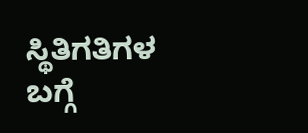ಸ್ಥಿತಿಗತಿಗಳ  ಬಗ್ಗೆ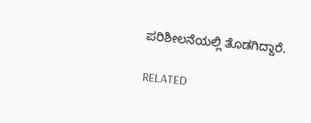ಪರಿಶೀಲನೆಯಲ್ಲಿ ತೊಡಗಿದ್ದಾರೆ.

RELATED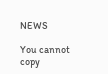NEWS

You cannot copy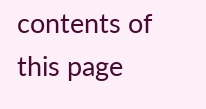contents of this page